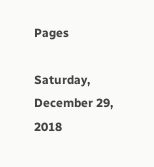Pages

Saturday, December 29, 2018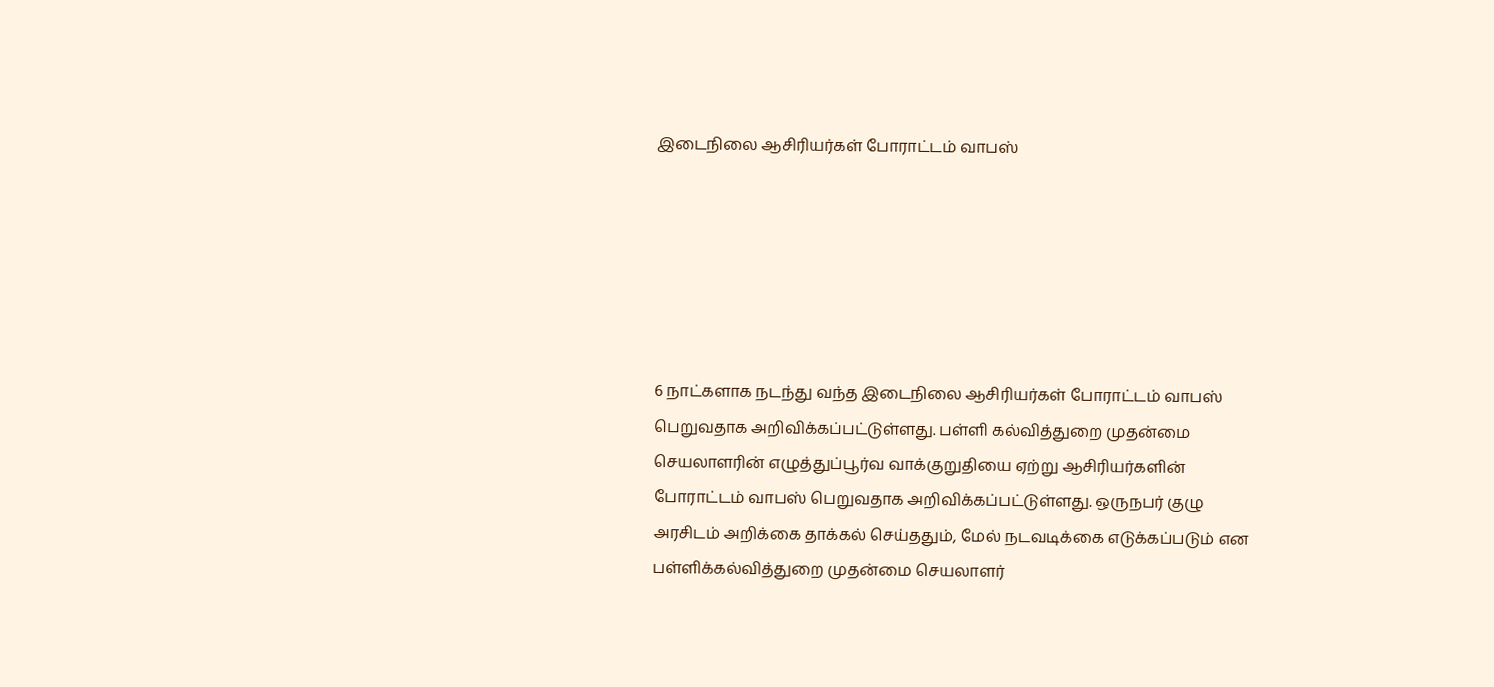இடைநிலை ஆசிரியர்கள் போராட்டம் வாபஸ்






6 நாட்களாக நடந்து வந்த இடைநிலை ஆசிரியர்கள் போராட்டம் வாபஸ் பெறுவதாக அறிவிக்கப்பட்டுள்ளது. பள்ளி கல்வித்துறை முதன்மை செயலாளரின் எழுத்துப்பூர்வ வாக்குறுதியை ஏற்று ஆசிரியர்களின் போராட்டம் வாபஸ் பெறுவதாக அறிவிக்கப்பட்டுள்ளது. ஒருநபர் குழு அரசிடம் அறிக்கை தாக்கல் செய்ததும், மேல் நடவடிக்கை எடுக்கப்படும் என பள்ளிக்கல்வித்துறை முதன்மை செயலாளர்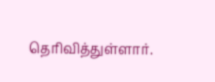தெரிவித்துள்ளார்.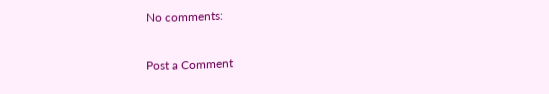No comments:

Post a Comment